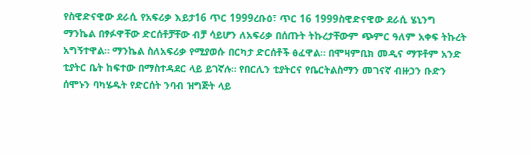የስዊድናዊው ደራሲ የአፍሪቃ እይታ16 ጥር 1999ረቡዕ፣ ጥር 16 1999ስዊድናዊው ደራሲ ሄኒንግ ማንኬል በፃፉዋቸው ድርሰቶቻቸው ብቻ ሳይሆን ለአፍሪቃ በሰጡት ትኩረታቸውም ጭምር ዓለም አቀፍ ትኩረት አግኝተዋል። ማንኬል ስለአፍሪቃ የሚያወሱ በርካታ ድርሰቶች ፅፈዋል። በሞዛምቢክ መዲና ማፑቶም አንድ ቲያትር ቤት ከፍተው በማስተዳደር ላይ ይገኛሉ። የበርሊን ቲያትርና የቤርትልስማን መገናኛ ብዙኃን ቡድን ሰሞኑን ባካሄዱት የድርሰት ንባብ ዝግጅት ላይ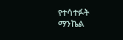የተሳተፉት ማንኬል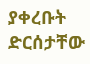ያቀረቡት ድርሰታቸው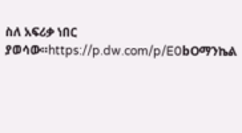ስለ አፍሪቃ ነበር ያወሳው።https://p.dw.com/p/E0bOማንኬል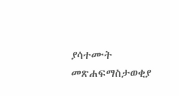ያሳተሙት መጽሐፍማስታወቂያ